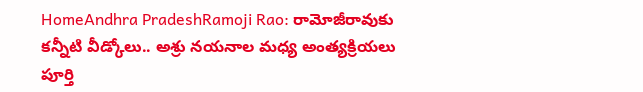HomeAndhra PradeshRamoji Rao: రామోజీరావుకు కన్నీటి వీడ్కోలు.. అశ్రు నయనాల మధ్య అంత్యక్రియలు పూర్తి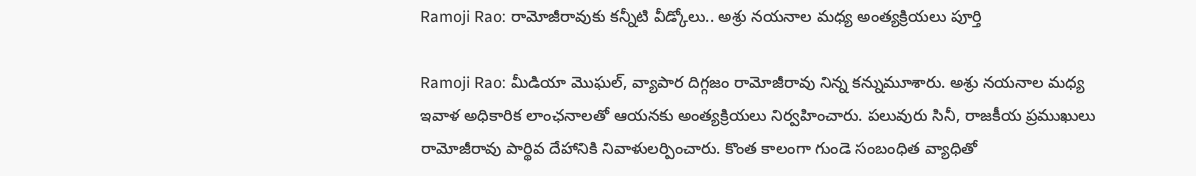Ramoji Rao: రామోజీరావుకు కన్నీటి వీడ్కోలు.. అశ్రు నయనాల మధ్య అంత్యక్రియలు పూర్తి

Ramoji Rao: మీడియా మొఘల్‌, వ్యాపార దిగ్గజం రామోజీరావు నిన్న కన్నుమూశారు. అశ్రు నయనాల మధ్య ఇవాళ అధికారిక లాంఛనాలతో ఆయనకు అంత్యక్రియలు నిర్వహించారు. పలువురు సినీ, రాజకీయ ప్రముఖులు రామోజీరావు పార్థివ దేహానికి నివాళులర్పించారు. కొంత కాలంగా గుండె సంబంధిత వ్యాధితో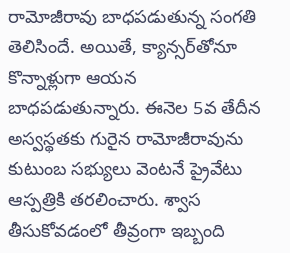రామోజీరావు బాధపడుతున్న సంగతి తెలిసిందే. అయితే, క్యాన్సర్‌తోనూ కొన్నాళ్లుగా ఆయన బాధపడుతున్నారు. ఈనెల 5వ తేదీన అస్వస్థతకు గురైన రామోజీరావును కుటుంబ సభ్యులు వెంటనే ప్రైవేటు ఆస్పత్రికి తరలించారు. శ్వాస తీసుకోవడంలో తీవ్రంగా ఇబ్బంది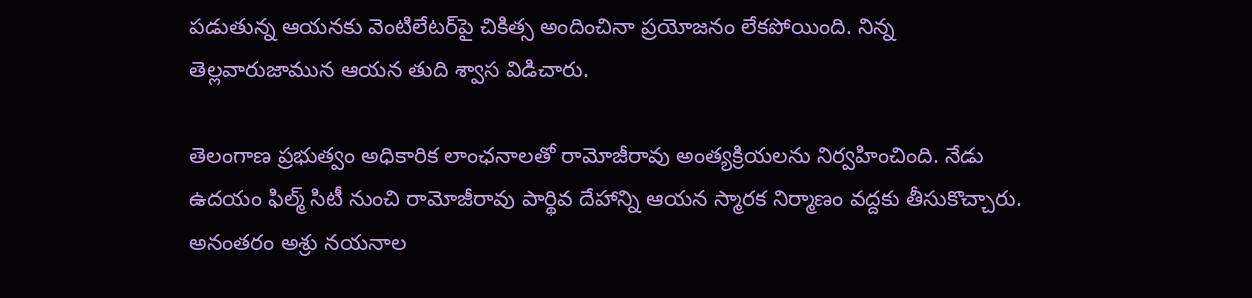పడుతున్న ఆయనకు వెంటిలేటర్‌పై చికిత్స అందించినా ప్రయోజనం లేకపోయింది. నిన్న తెల్లవారుజామున ఆయన తుది శ్వాస విడిచారు.

తెలంగాణ ప్రభుత్వం అధికారిక లాంఛనాలతో రామోజీరావు అంత్యక్రియలను నిర్వహించింది. నేడు ఉదయం ఫిల్మ్‌ సిటీ నుంచి రామోజీరావు పార్థివ దేహాన్ని ఆయన స్మారక నిర్మాణం వద్దకు తీసుకొచ్చారు. అనంతరం అశ్రు నయనాల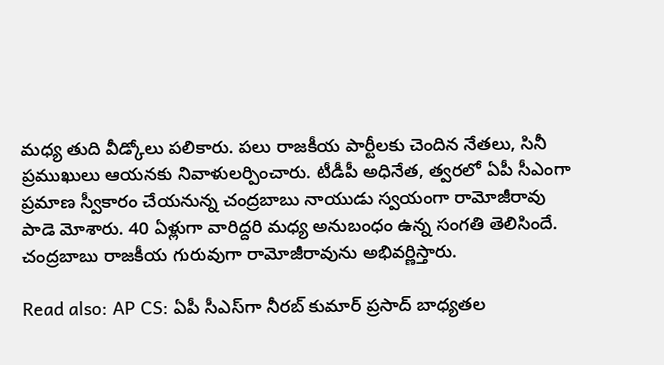మధ్య తుది వీడ్కోలు పలికారు. పలు రాజకీయ పార్టీలకు చెందిన నేతలు, సినీ ప్రముఖులు ఆయనకు నివాళులర్పించారు. టీడీపీ అధినేత, త్వరలో ఏపీ సీఎంగా ప్రమాణ స్వీకారం చేయనున్న చంద్రబాబు నాయుడు స్వయంగా రామోజీరావు పాడె మోశారు. 40 ఏళ్లుగా వారిద్దరి మధ్య అనుబంధం ఉన్న సంగతి తెలిసిందే. చంద్రబాబు రాజకీయ గురువుగా రామోజీరావును అభివర్ణిస్తారు.

Read also: AP CS: ఏపీ సీఎస్‌గా నీరబ్ కుమార్ ప్రసాద్ బాధ్యతల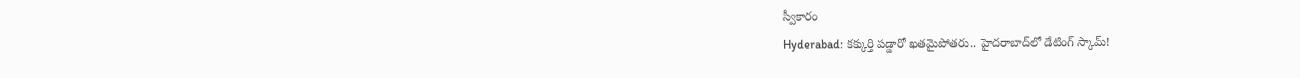స్వీకారం
Hyderabad: కక్కుర్తి పడ్డారో ఖతమైపోతరు.. హైదరాబాద్‌లో డేటింగ్ స్కామ్!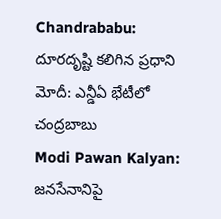Chandrababu: దూరదృష్టి కలిగిన ప్రధాని మోదీ: ఎన్డీఏ భేటీలో చంద్రబాబు
Modi Pawan Kalyan: జనసేనానిపై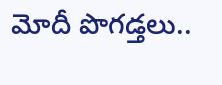మోదీ పొగడ్తలు..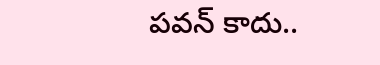పవన్‌ కాదు..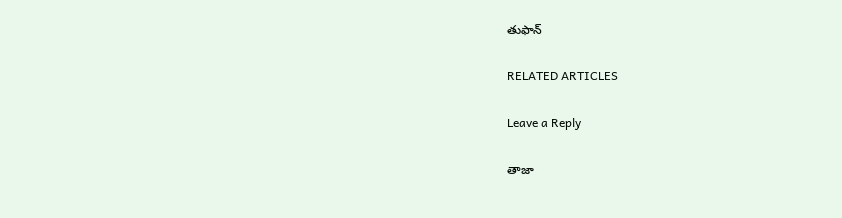తుఫాన్‌

RELATED ARTICLES

Leave a Reply

తాజా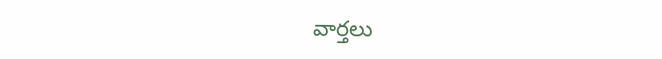వార్తలు